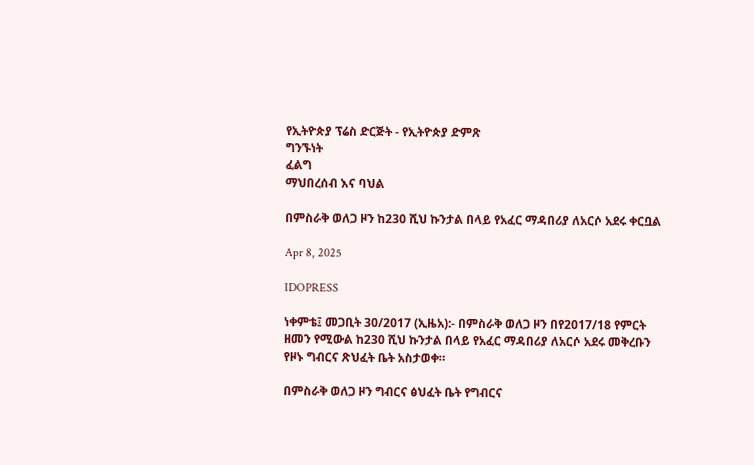የኢትዮጵያ ፕሬስ ድርጅት - የኢትዮጵያ ድምጽ
ግንኙነት
ፈልግ
ማህበረሰብ እና ባህል

በምስራቅ ወለጋ ዞን ከ230 ሺህ ኩንታል በላይ የአፈር ማዳበሪያ ለአርሶ አደሩ ቀርቧል

Apr 8, 2025

IDOPRESS

ነቀምቴ፤ መጋቢት 30/2017 (ኢዜአ):- በምስራቅ ወለጋ ዞን በየ2017/18 የምርት ዘመን የሚውል ከ230 ሺህ ኩንታል በላይ የአፈር ማዳበሪያ ለአርሶ አደሩ መቅረቡን የዞኑ ግብርና ጽህፈት ቤት አስታወቀ።

በምስራቅ ወለጋ ዞን ግብርና ፅህፈት ቤት የግብርና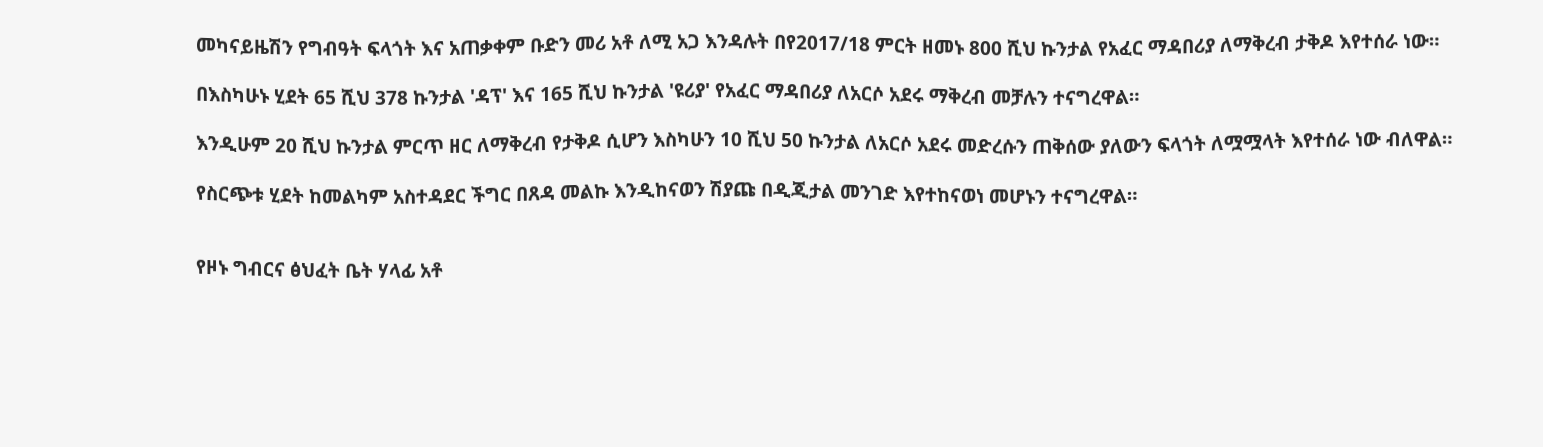መካናይዜሽን የግብዓት ፍላጎት እና አጠቃቀም ቡድን መሪ አቶ ለሚ አጋ እንዳሉት በየ2017/18 ምርት ዘመኑ 800 ሺህ ኩንታል የአፈር ማዳበሪያ ለማቅረብ ታቅዶ እየተሰራ ነው።

በእስካሁኑ ሂደት 65 ሺህ 378 ኩንታል 'ዳፕ' እና 165 ሺህ ኩንታል 'ዩሪያ' የአፈር ማዳበሪያ ለአርሶ አደሩ ማቅረብ መቻሉን ተናግረዋል።

እንዲሁም 20 ሺህ ኩንታል ምርጥ ዘር ለማቅረብ የታቅዶ ሲሆን እስካሁን 10 ሺህ 50 ኩንታል ለአርሶ አደሩ መድረሱን ጠቅሰው ያለውን ፍላጎት ለሟሟላት እየተሰራ ነው ብለዋል።

የስርጭቱ ሂደት ከመልካም አስተዳደር ችግር በጸዳ መልኩ እንዲከናወን ሽያጩ በዲጂታል መንገድ እየተከናወነ መሆኑን ተናግረዋል።


የዞኑ ግብርና ፅህፈት ቤት ሃላፊ አቶ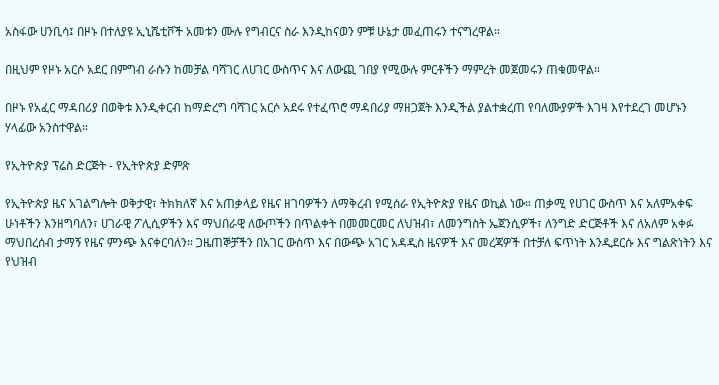አስፋው ሀንቢሳ፤ በዞኑ በተለያዩ ኢኒሼቲቮች አመቱን ሙሉ የግብርና ስራ እንዲከናወን ምቹ ሁኔታ መፈጠሩን ተናግረዋል።

በዚህም የዞኑ አርሶ አደር በምግብ ራሱን ከመቻል ባሻገር ለሀገር ውስጥና እና ለውጪ ገበያ የሚውሉ ምርቶችን ማምረት መጀመሩን ጠቁመዋል።

በዞኑ የአፈር ማዳበሪያ በወቅቱ እንዲቀርብ ከማድረግ ባሻገር አርሶ አደሩ የተፈጥሮ ማዳበሪያ ማዘጋጀት እንዲችል ያልተቋረጠ የባለሙያዎች እገዛ እየተደረገ መሆኑን ሃላፊው አንስተዋል።

የኢትዮጵያ ፕሬስ ድርጅት - የኢትዮጵያ ድምጽ

የኢትዮጵያ ዜና አገልግሎት ወቅታዊ፣ ትክክለኛ እና አጠቃላይ የዜና ዘገባዎችን ለማቅረብ የሚሰራ የኢትዮጵያ የዜና ወኪል ነው። ጠቃሚ የሀገር ውስጥ እና አለምአቀፍ ሁነቶችን እንዘግባለን፣ ሀገራዊ ፖሊሲዎችን እና ማህበራዊ ለውጦችን በጥልቀት በመመርመር ለህዝብ፣ ለመንግስት ኤጀንሲዎች፣ ለንግድ ድርጅቶች እና ለአለም አቀፉ ማህበረሰብ ታማኝ የዜና ምንጭ እናቀርባለን። ጋዜጠኞቻችን በአገር ውስጥ እና በውጭ አገር አዳዲስ ዜናዎች እና መረጃዎች በተቻለ ፍጥነት እንዲደርሱ እና ግልጽነትን እና የህዝብ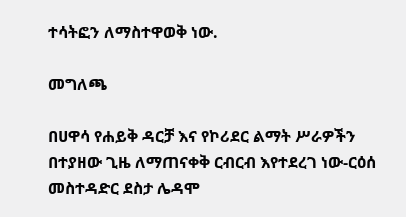ተሳትፎን ለማስተዋወቅ ነው.

መግለጫ

በሀዋሳ የሐይቅ ዳርቻ እና የኮሪደር ልማት ሥራዎችን በተያዘው ጊዜ ለማጠናቀቅ ርብርብ እየተደረገ ነው-ርዕሰ መስተዳድር ደስታ ሌዳሞ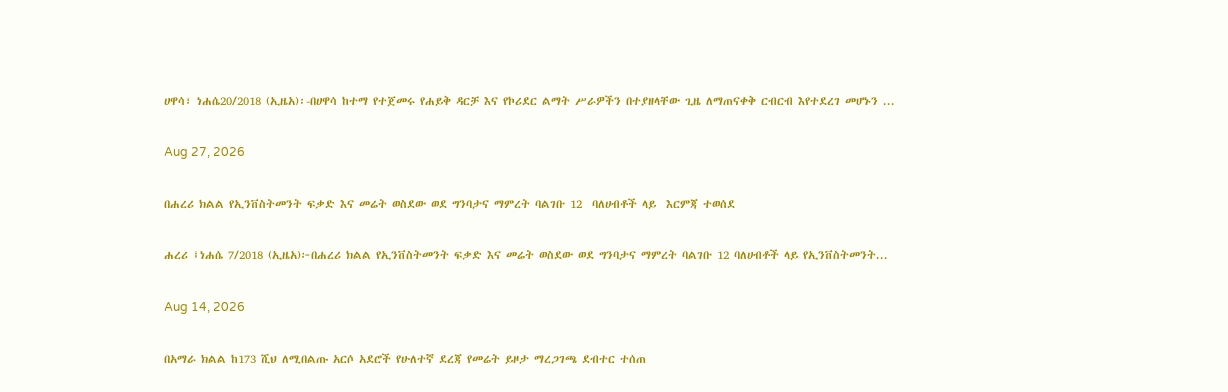ሀዋሳ፣ ነሐሴ20/2018 (ኢዜአ)፡-በሀዋሳ ከተማ የተጀመሩ የሐይቅ ዳርቻ እና የኮሪደር ልማት ሥራዎችን በተያዘላቸው ጊዜ ለማጠናቀቅ ርብርብ እየተደረገ መሆኑን ...

Aug 27, 2026

በሐረሪ ክልል የኢንቨስትመንት ፍቃድ እና መሬት ወስደው ወደ ግንባታና ማምረት ባልገቡ 12  ባለሀብቶች ላይ  እርምጃ ተወሰደ

ሐረሪ ፤ነሐሴ 7/2018 (ኢዜአ)፦በሐረሪ ክልል የኢንቨስትመንት ፍቃድ እና መሬት ወስደው ወደ ግንባታና ማምረት ባልገቡ 12 ባለሀብቶች ላይ የኢንቨስትመንት...

Aug 14, 2026

በአማራ ክልል ከ173 ሺህ ለሚበልጡ አርሶ አደሮች የሁለተኛ ደረጃ የመሬት ይዞታ ማረጋገጫ ደብተር ተሰጠ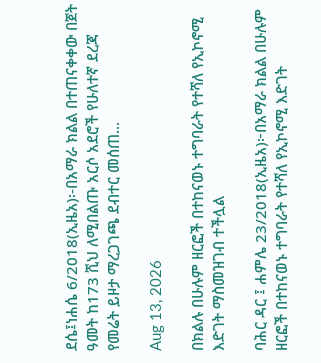ደሴ፤ነሐሴ 6/2018(ኢዜአ)፡-በአማራ ክልል በተጠናቀቀው በጀት ዓመት ከ173 ሺህ ለሚበልጡ አርሶ አደሮች የሁለተኛ ደረጃ የመሬት ይዞታ ማረጋገጫ ደብተር መሰጠ...

Aug 13, 2026

በክልሉ በሁሉም ዘርፎች በተከናወኑ ተግባራት የተሻለ የኢኮኖሚ እድገት ማስመዝገብ ተችሏል

ባሕር ዳር ፤ ሐምሌ 23/2018(ኢዜአ)፦በአማራ ክልል በሁሉም ዘርፎች በተከናወኑ ተግባራት የተሻለ የኢኮኖሚ እድገት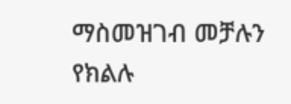ማስመዝገብ መቻሉን የክልሉ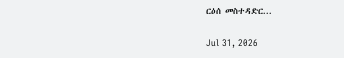ርዕሰ መስተዳድር...

Jul 31, 2026